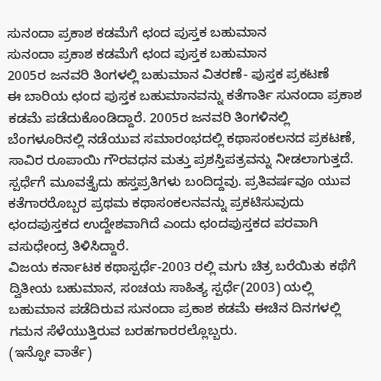ಸುನಂದಾ ಪ್ರಕಾಶ ಕಡಮೆಗೆ ಛಂದ ಪುಸ್ತಕ ಬಹುಮಾನ
ಸುನಂದಾ ಪ್ರಕಾಶ ಕಡಮೆಗೆ ಛಂದ ಪುಸ್ತಕ ಬಹುಮಾನ
2005ರ ಜನವರಿ ತಿಂಗಳಲ್ಲಿ ಬಹುಮಾನ ವಿತರಣೆ- ಪುಸ್ತಕ ಪ್ರಕಟಣೆ
ಈ ಬಾರಿಯ ಛಂದ ಪುಸ್ತಕ ಬಹುಮಾನವನ್ನು ಕತೆಗಾರ್ತಿ ಸುನಂದಾ ಪ್ರಕಾಶ ಕಡಮೆ ಪಡೆದುಕೊಂಡಿದ್ದಾರೆ. 2005ರ ಜನವರಿ ತಿಂಗಳಿನಲ್ಲಿ ಬೆಂಗಳೂರಿನಲ್ಲಿ ನಡೆಯುವ ಸಮಾರಂಭದಲ್ಲಿ ಕಥಾಸಂಕಲನದ ಪ್ರಕಟಣೆ, ಸಾವಿರ ರೂಪಾಯಿ ಗೌರವಧನ ಮತ್ತು ಪ್ರಶಸ್ತಿಪತ್ರವನ್ನು ನೀಡಲಾಗುತ್ತದೆ.
ಸ್ಪರ್ಧೆಗೆ ಮೂವತ್ತೈದು ಹಸ್ತಪ್ರತಿಗಳು ಬಂದಿದ್ದವು. ಪ್ರತಿವರ್ಷವೂ ಯುವ ಕತೆಗಾರರೊಬ್ಬರ ಪ್ರಥಮ ಕಥಾಸಂಕಲನವನ್ನು ಪ್ರಕಟಿಸುವುದು ಛಂದಪುಸ್ತಕದ ಉದ್ದೇಶವಾಗಿದೆ ಎಂದು ಛಂದಪುಸ್ತಕದ ಪರವಾಗಿ ವಸುಧೇಂದ್ರ ತಿಳಿಸಿದ್ದಾರೆ.
ವಿಜಯ ಕರ್ನಾಟಕ ಕಥಾಸ್ಪರ್ಧೆ-2003 ರಲ್ಲಿ ಮಗು ಚಿತ್ರ ಬರೆಯಿತು ಕಥೆಗೆ ದ್ವಿತೀಯ ಬಹುಮಾನ, ಸಂಚಯ ಸಾಹಿತ್ಯ ಸ್ಪರ್ಧೆ(2003) ಯಲ್ಲಿ ಬಹುಮಾನ ಪಡೆದಿರುವ ಸುನಂದಾ ಪ್ರಕಾಶ ಕಡಮೆ ಈಚಿನ ದಿನಗಳಲ್ಲಿ ಗಮನ ಸೆಳೆಯುತ್ತಿರುವ ಬರಹಗಾರರಲ್ಲೊಬ್ಬರು.
(ಇನ್ಫೋ ವಾರ್ತೆ)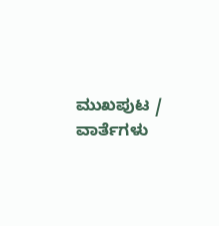ಮುಖಪುಟ / ವಾರ್ತೆಗಳು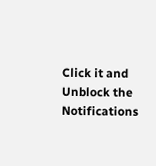Click it and Unblock the Notifications